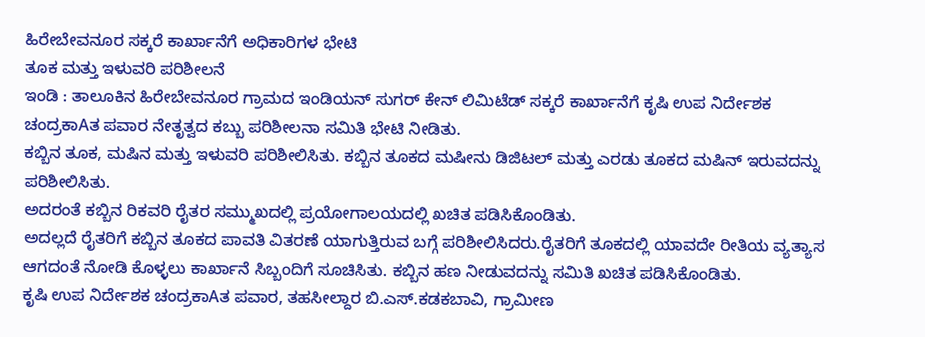ಹಿರೇಬೇವನೂರ ಸಕ್ಕರೆ ಕಾರ್ಖಾನೆಗೆ ಅಧಿಕಾರಿಗಳ ಭೇಟಿ
ತೂಕ ಮತ್ತು ಇಳುವರಿ ಪರಿಶೀಲನೆ
ಇಂಡಿ : ತಾಲೂಕಿನ ಹಿರೇಬೇವನೂರ ಗ್ರಾಮದ ಇಂಡಿಯನ್ ಸುಗರ್ ಕೇನ್ ಲಿಮಿಟೆಡ್ ಸಕ್ಕರೆ ಕಾರ್ಖಾನೆಗೆ ಕೃಷಿ ಉಪ ನಿರ್ದೇಶಕ ಚಂದ್ರಕಾAತ ಪವಾರ ನೇತೃತ್ವದ ಕಬ್ಬು ಪರಿಶೀಲನಾ ಸಮಿತಿ ಭೇಟಿ ನೀಡಿತು.
ಕಬ್ಬಿನ ತೂಕ, ಮಷಿನ ಮತ್ತು ಇಳುವರಿ ಪರಿಶೀಲಿಸಿತು. ಕಬ್ಬಿನ ತೂಕದ ಮಷೀನು ಡಿಜಿಟಲ್ ಮತ್ತು ಎರಡು ತೂಕದ ಮಷಿನ್ ಇರುವದನ್ನು ಪರಿಶೀಲಿಸಿತು.
ಅದರಂತೆ ಕಬ್ಬಿನ ರಿಕವರಿ ರೈತರ ಸಮ್ಮುಖದಲ್ಲಿ ಪ್ರಯೋಗಾಲಯದಲ್ಲಿ ಖಚಿತ ಪಡಿಸಿಕೊಂಡಿತು.
ಅದಲ್ಲದೆ ರೈತರಿಗೆ ಕಬ್ಬಿನ ತೂಕದ ಪಾವತಿ ವಿತರಣೆ ಯಾಗುತ್ತಿರುವ ಬಗ್ಗೆ ಪರಿಶೀಲಿಸಿದರು.ರೈತರಿಗೆ ತೂಕದಲ್ಲಿ ಯಾವದೇ ರೀತಿಯ ವ್ಯತ್ಯಾಸ ಆಗದಂತೆ ನೋಡಿ ಕೊಳ್ಳಲು ಕಾರ್ಖಾನೆ ಸಿಬ್ಬಂದಿಗೆ ಸೂಚಿಸಿತು. ಕಬ್ಬಿನ ಹಣ ನೀಡುವದನ್ನು ಸಮಿತಿ ಖಚಿತ ಪಡಿಸಿಕೊಂಡಿತು.
ಕೃಷಿ ಉಪ ನಿರ್ದೇಶಕ ಚಂದ್ರಕಾAತ ಪವಾರ, ತಹಸೀಲ್ದಾರ ಬಿ.ಎಸ್.ಕಡಕಬಾವಿ, ಗ್ರಾಮೀಣ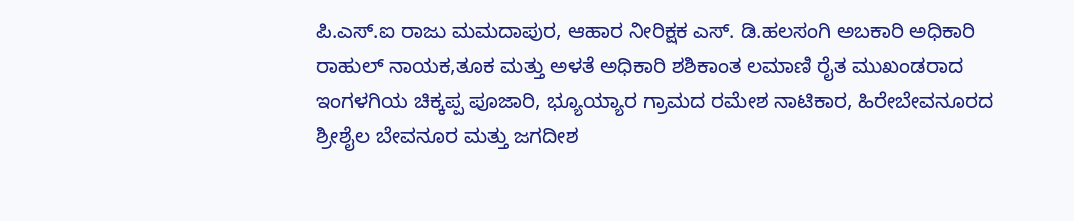ಪಿ.ಎಸ್.ಐ ರಾಜು ಮಮದಾಪುರ, ಆಹಾರ ನೀರಿಕ್ಷಕ ಎಸ್. ಡಿ.ಹಲಸಂಗಿ ಅಬಕಾರಿ ಅಧಿಕಾರಿ ರಾಹುಲ್ ನಾಯಕ,ತೂಕ ಮತ್ತು ಅಳತೆ ಅಧಿಕಾರಿ ಶಶಿಕಾಂತ ಲಮಾಣಿ ರೈತ ಮುಖಂಡರಾದ ಇಂಗಳಗಿಯ ಚಿಕ್ಕಪ್ಪ ಪೂಜಾರಿ, ಭ್ಯೂಯ್ಯಾರ ಗ್ರಾಮದ ರಮೇಶ ನಾಟಿಕಾರ, ಹಿರೇಬೇವನೂರದ ಶ್ರೀಶೈಲ ಬೇವನೂರ ಮತ್ತು ಜಗದೀಶ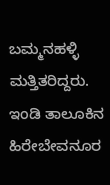ಬಮ್ಮನಹಳ್ಳಿ ಮತ್ತಿತರಿದ್ದರು.
ಇಂಡಿ ತಾಲೂಕಿನ ಹಿರೇಬೇವನೂರ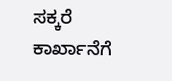ಸಕ್ಕರೆ ಕಾರ್ಖಾನೆಗೆ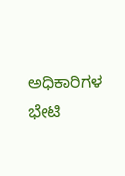ಅಧಿಕಾರಿಗಳ ಭೇಟಿ